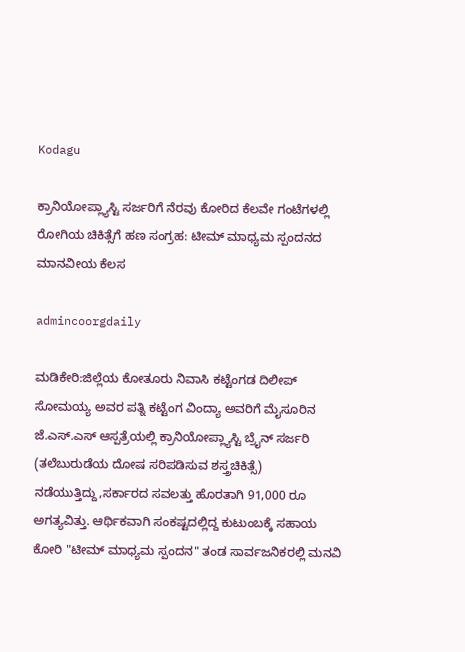Kodagu

ಕ್ರಾನಿಯೋಪ್ಲ್ಯಾಸ್ಟಿ ಸರ್ಜರಿಗೆ ನೆರವು ಕೋರಿದ ಕೆಲವೇ ಗಂಟೆಗಳಲ್ಲಿ ರೋಗಿಯ ಚಿಕಿತ್ಸೆಗೆ ಹಣ ಸಂಗ್ರಹ: ಟೀಮ್ ಮಾಧ್ಯಮ ಸ್ಪಂದನದ ಮಾನವೀಯ ಕೆಲಸ

admincoorgdaily

ಮಡಿಕೇರಿ:ಜಿಲ್ಲೆಯ ಕೋತೂರು ನಿವಾಸಿ ಕಟ್ಟೆಂಗಡ ದಿಲೀಪ್ ಸೋಮಯ್ಯ ಅವರ ಪತ್ನಿ ಕಟ್ಟೆಂಗ ವಿಂದ್ಯಾ ಅವರಿಗೆ ಮೈಸೂರಿನ ಜೆ.ಎಸ್.ಎಸ್ ಆಸ್ಪತ್ರೆಯಲ್ಲಿ ಕ್ರಾನಿಯೋಪ್ಲ್ಯಾಸ್ಟಿ ಬ್ರೈನ್ ಸರ್ಜರಿ (ತಲೆಬುರುಡೆಯ ದೋಷ ಸರಿಪಡಿಸುವ ಶಸ್ತ್ರಚಿಕಿತ್ಸೆ) ನಡೆಯುತ್ತಿದ್ದು,ಸರ್ಕಾರದ ಸವಲತ್ತು ಹೊರತಾಗಿ 91,000 ರೂ ಅಗತ್ಯವಿತ್ತು. ಆರ್ಥಿಕವಾಗಿ ಸಂಕಷ್ಟದಲ್ಲಿದ್ದ ಕುಟುಂಬಕ್ಕೆ ಸಹಾಯ ಕೋರಿ "ಟೀಮ್ ಮಾಧ್ಯಮ ಸ್ಪಂದನ" ತಂಡ ಸಾರ್ವಜನಿಕರಲ್ಲಿ ಮನವಿ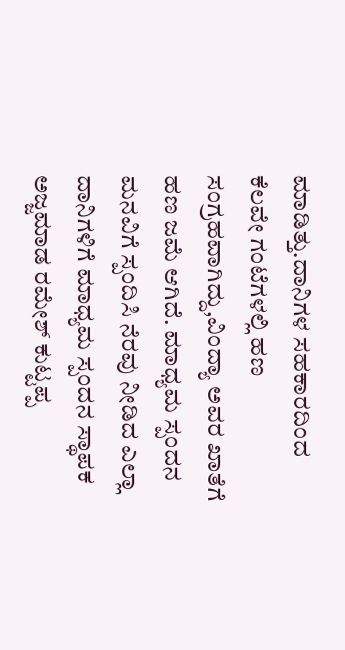ಮಾಡಿತ್ತು.ದಾನಿಗಳ ಸಹಕಾರದಿಂದ ಕೆಲವೇ ಗಂಟೆಗಳಲ್ಲಿ ಹಣ ಸಂಗ್ರಹವಾಗಿದ್ದು,ವಿಂದ್ಯಾ ಅವರ ಖಾತೆಗೆ ಹಣ ಜಮೆ ಆಗಿದೆ. ಮಾಧ್ಯಮ ಸ್ಪಂದನ ಮನವಿಗೆ ಸ್ಪಂದಿಸಿ ನೆರವು ನೀಡಿದ ಎಲ್ಲಾ ದಾನಿಗಳಿಗೆ ಮಾಧ್ಯಮ ಸ್ಪಂದನ ಸ್ಥಾಪಕ ಅಜ್ಜಮಾಡ ರಮೇಶ್ ಕುಟ್ಟಪ್ಪ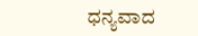ಧನ್ಯವಾದ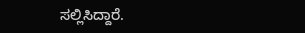ಸಲ್ಲಿಸಿದ್ದಾರೆ.